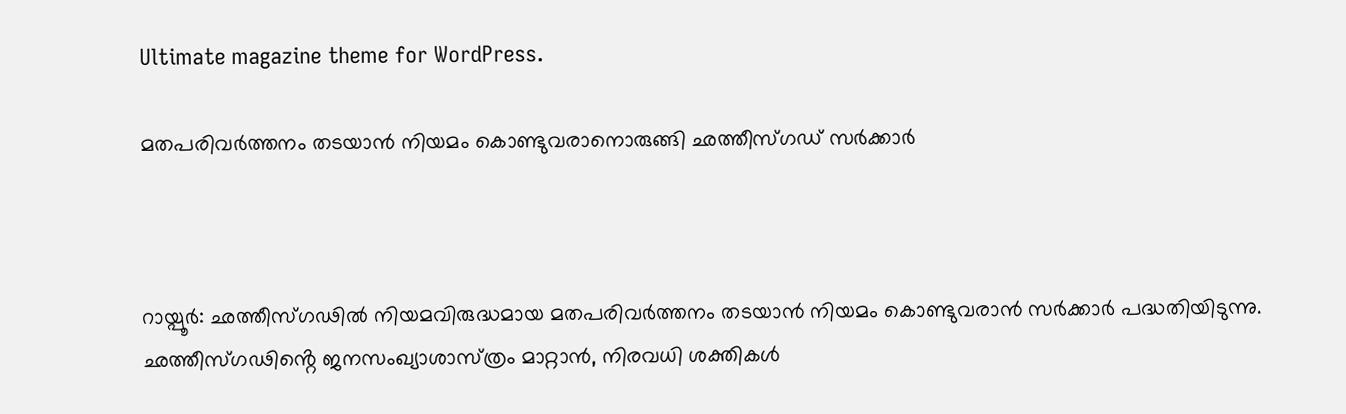Ultimate magazine theme for WordPress.

മതപരിവർത്തനം തടയാൻ നിയമം കൊണ്ടുവരാനൊരുങ്ങി ഛത്തീസ്ഗഡ് സർക്കാർ



റായ്പൂർ: ഛത്തീസ്ഗഢിൽ നിയമവിരുദ്ധമായ മതപരിവർത്തനം തടയാൻ നിയമം കൊണ്ടുവരാൻ സർക്കാർ പദ്ധതിയിടുന്നു. ഛത്തീസ്ഗഢിൻ്റെ ജനസംഖ്യാശാസ്‌ത്രം മാറ്റാൻ, നിരവധി ശക്തികൾ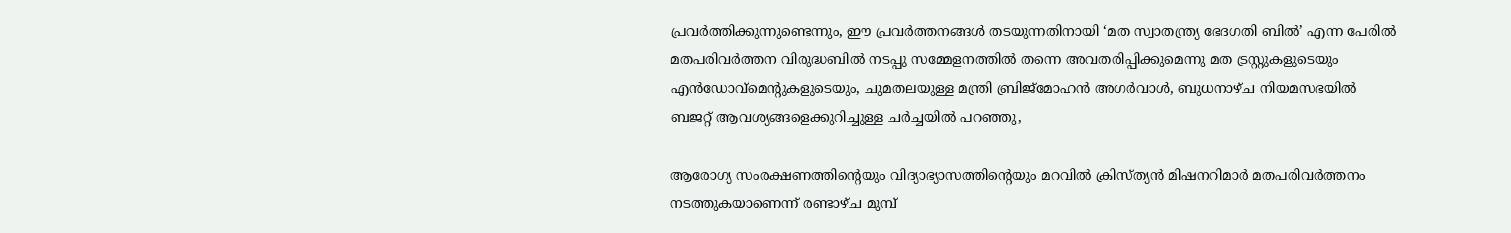പ്രവർത്തിക്കുന്നുണ്ടെന്നും, ഈ പ്രവർത്തനങ്ങൾ തടയുന്നതിനായി ‘മത സ്വാതന്ത്ര്യ ഭേദഗതി ബിൽ’ എന്ന പേരിൽ മതപരിവർത്തന വിരുദ്ധബിൽ നടപ്പു സമ്മേളനത്തിൽ തന്നെ അവതരിപ്പിക്കുമെന്നു മത ട്രസ്റ്റുകളുടെയും എൻഡോവ്‌മെൻ്റുകളുടെയും, ചുമതലയുള്ള മന്ത്രി ബ്രിജ്‌മോഹൻ അഗർവാൾ, ബുധനാഴ്‌ച നിയമസഭയിൽ ബജറ്റ് ആവശ്യങ്ങളെക്കുറിച്ചുള്ള ചർച്ചയിൽ പറഞ്ഞു,

ആരോഗ്യ സംരക്ഷണത്തിൻ്റെയും വിദ്യാഭ്യാസത്തിൻ്റെയും മറവിൽ ക്രിസ്ത്യൻ മിഷനറിമാർ മതപരിവർത്തനം നടത്തുകയാണെന്ന് രണ്ടാഴ്ച മുമ്പ്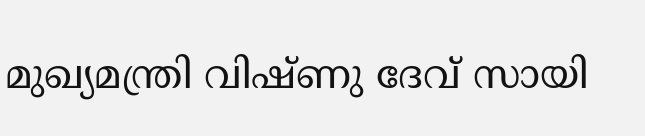മുഖ്യമന്ത്രി വിഷ്ണു ദേവ് സായി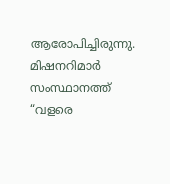ആരോപിച്ചിരുന്നു. മിഷനറിമാർ സംസ്ഥാനത്ത് “വളരെ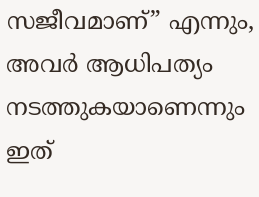സജീവമാണ്” എന്നും, അവർ ആധിപത്യം നടത്തുകയാണെന്നും ഇത്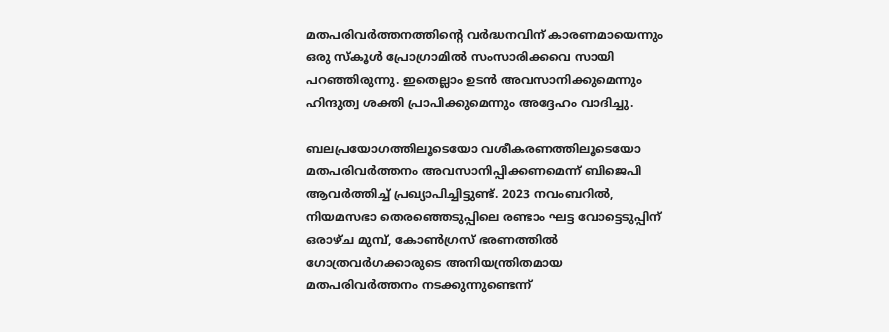മതപരിവർത്തനത്തിന്റെ വർദ്ധനവിന് കാരണമായെന്നും ഒരു സ്കൂൾ പ്രോഗ്രാമിൽ സംസാരിക്കവെ സായി പറഞ്ഞിരുന്നു. ഇതെല്ലാം ഉടൻ അവസാനിക്കുമെന്നും ഹിന്ദുത്വ ശക്തി പ്രാപിക്കുമെന്നും അദ്ദേഹം വാദിച്ചു.

ബലപ്രയോഗത്തിലൂടെയോ വശീകരണത്തിലൂടെയോ മതപരിവർത്തനം അവസാനിപ്പിക്കണമെന്ന് ബിജെപി ആവർത്തിച്ച് പ്രഖ്യാപിച്ചിട്ടുണ്ട്. 2023 നവംബറിൽ, നിയമസഭാ തെരഞ്ഞെടുപ്പിലെ രണ്ടാം ഘട്ട വോട്ടെടുപ്പിന് ഒരാഴ്ച മുമ്പ്, കോൺഗ്രസ് ഭരണത്തിൽ ഗോത്രവർഗക്കാരുടെ അനിയന്ത്രിതമായ മതപരിവർത്തനം നടക്കുന്നുണ്ടെന്ന്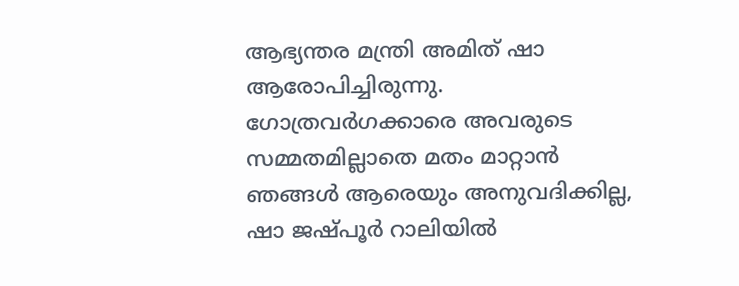ആഭ്യന്തര മന്ത്രി അമിത് ഷാ ആരോപിച്ചിരുന്നു. ഗോത്രവർഗക്കാരെ അവരുടെ സമ്മതമില്ലാതെ മതം മാറ്റാൻ ഞങ്ങൾ ആരെയും അനുവദിക്കില്ല, ഷാ ജഷ്പൂർ റാലിയിൽ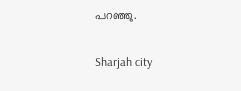പറഞ്ഞു.

Sharjah city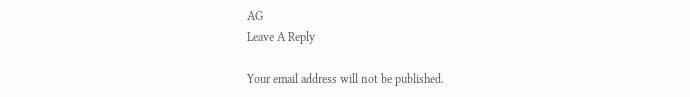AG
Leave A Reply

Your email address will not be published.